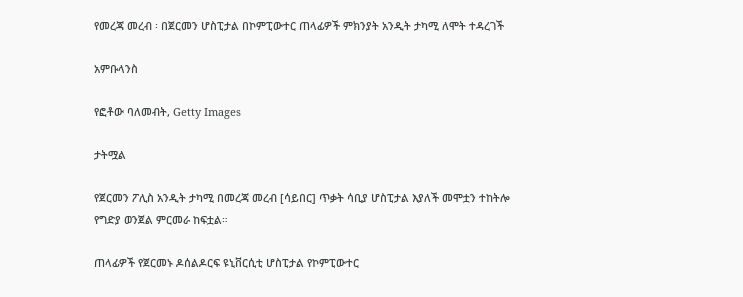የመረጃ መረብ ፡ በጀርመን ሆስፒታል በኮምፒውተር ጠላፊዎች ምክንያት አንዲት ታካሚ ለሞት ተዳረገች

አምቡላንስ

የፎቶው ባለመብት, Getty Images

ታትሟል

የጀርመን ፖሊስ አንዲት ታካሚ በመረጃ መረብ [ሳይበር] ጥቃት ሳቢያ ሆስፒታል እያለች መሞቷን ተከትሎ የግድያ ወንጀል ምርመራ ከፍቷል።

ጠላፊዎች የጀርመኑ ዶሰልዶርፍ ዩኒቨርሲቲ ሆስፒታል የኮምፒውተር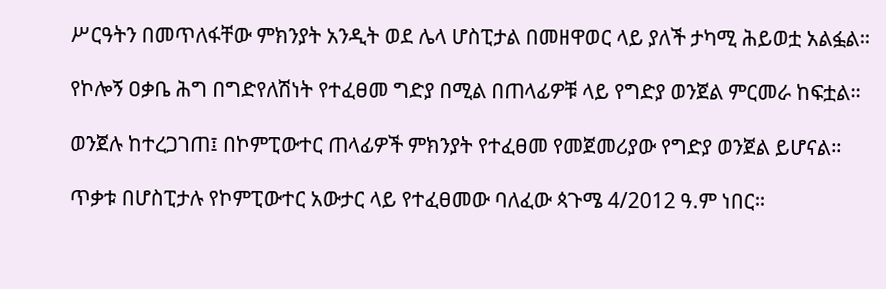ሥርዓትን በመጥለፋቸው ምክንያት አንዲት ወደ ሌላ ሆስፒታል በመዘዋወር ላይ ያለች ታካሚ ሕይወቷ አልፏል።

የኮሎኝ ዐቃቤ ሕግ በግድየለሽነት የተፈፀመ ግድያ በሚል በጠላፊዎቹ ላይ የግድያ ወንጀል ምርመራ ከፍቷል።

ወንጀሉ ከተረጋገጠ፤ በኮምፒውተር ጠላፊዎች ምክንያት የተፈፀመ የመጀመሪያው የግድያ ወንጀል ይሆናል።

ጥቃቱ በሆስፒታሉ የኮምፒውተር አውታር ላይ የተፈፀመው ባለፈው ጳጉሜ 4/2012 ዓ.ም ነበር።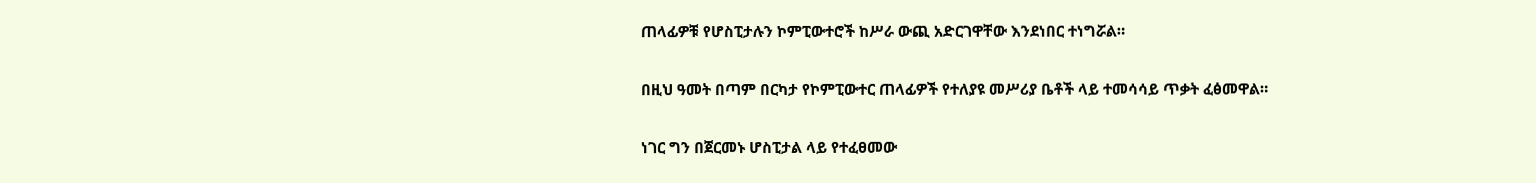ጠላፊዎቹ የሆስፒታሉን ኮምፒውተሮች ከሥራ ውጪ አድርገዋቸው እንደነበር ተነግሯል።

በዚህ ዓመት በጣም በርካታ የኮምፒውተር ጠላፊዎች የተለያዩ መሥሪያ ቤቶች ላይ ተመሳሳይ ጥቃት ፈፅመዋል።

ነገር ግን በጀርመኑ ሆስፒታል ላይ የተፈፀመው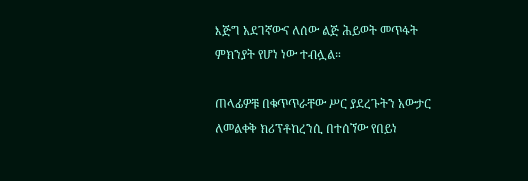እጅግ አደገኛውና ለሰው ልጅ ሕይወት መጥፋት ምክንያት የሆነ ነው ተብሏል።

ጠላፊዎቹ በቁጥጥራቸው ሥር ያደረጉትን አውታር ለመልቀቅ ክሪፕቶከረንሲ በተሰኘው የበይነ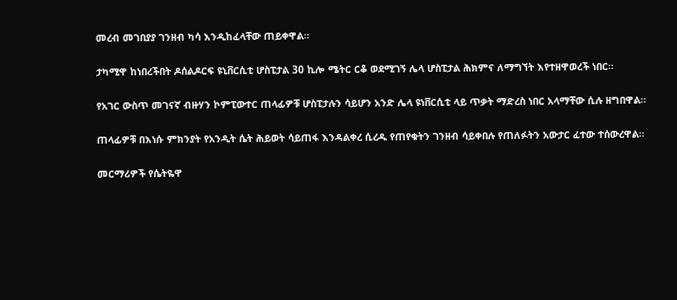መረብ መገበያያ ገንዘብ ካሳ እንዲከፈላቸው ጠይቀዋል።

ታካሚዋ ከነበረችበት ዶሰልዶርፍ ዩኒቨርሲቲ ሆስፒታል 30 ኪሎ ሜትር ርቆ ወደሚገኝ ሌላ ሆስፒታል ሕክምና ለማግኘት እየተዘዋወረች ነበር።

የአገር ውስጥ መገናኛ ብዙሃን ኮምፒውተር ጠላፊዎቹ ሆስፒታሉን ሳይሆን አንድ ሌላ ዩነቨርሲቲ ላይ ጥቃት ማድረስ ነበር አላማቸው ሲሉ ዘግበዋል።

ጠላፊዎቹ በእነሱ ምክንያት የአንዲት ሴት ሕይወት ሳይጠፋ እንዳልቀረ ሲረዱ የጠየቁትን ገንዘብ ሳይቀበሉ የጠለፉትን አውታር ፈተው ተሰውረዋል።

መርማሪዎች የሴትዬዋ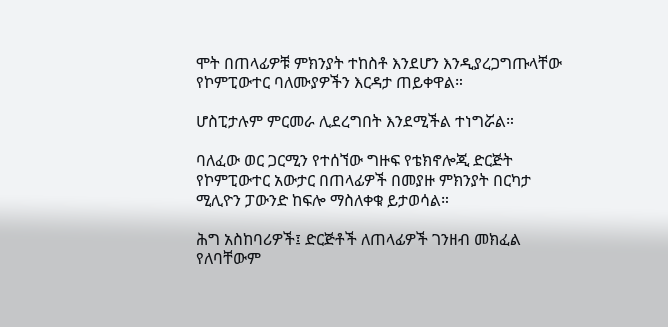ሞት በጠላፊዎቹ ምክንያት ተከስቶ እንደሆን እንዲያረጋግጡላቸው የኮምፒውተር ባለሙያዎችን እርዳታ ጠይቀዋል።

ሆስፒታሉም ምርመራ ሊደረግበት እንደሚችል ተነግሯል።

ባለፈው ወር ጋርሚን የተሰኘው ግዙፍ የቴክኖሎጂ ድርጅት የኮምፒውተር አውታር በጠላፊዎች በመያዙ ምክንያት በርካታ ሚሊዮን ፓውንድ ከፍሎ ማስለቀቁ ይታወሳል።

ሕግ አስከባሪዎች፤ ድርጅቶች ለጠላፊዎች ገንዘብ መክፈል የለባቸውም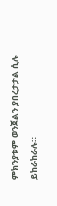ምክንያቱም ወንጀልን ያበረታታል ሲሉ ይከራከራሉ።